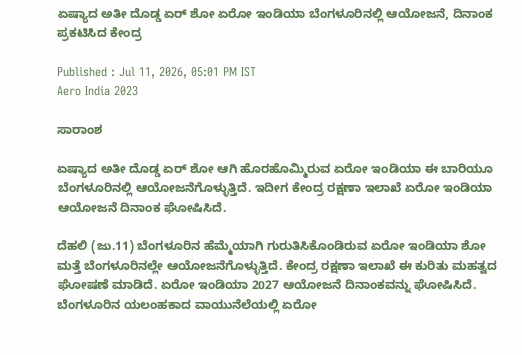ಏಷ್ಯಾದ ಅತೀ ದೊಡ್ಡ ಏರ್ ಶೋ ಏರೋ ಇಂಡಿಯಾ ಬೆಂಗಳೂರಿನಲ್ಲಿ ಆಯೋಜನೆ, ದಿನಾಂಕ ಪ್ರಕಟಿಸಿದ ಕೇಂದ್ರ

Published : Jul 11, 2026, 05:01 PM IST
Aero India 2023

ಸಾರಾಂಶ

ಏಷ್ಯಾದ ಅತೀ ದೊಡ್ಡ ಏರ್ ಶೋ ಆಗಿ ಹೊರಹೊಮ್ಮಿರುವ ಏರೋ ಇಂಡಿಯಾ ಈ ಬಾರಿಯೂ ಬೆಂಗಳೂರಿನಲ್ಲಿ ಆಯೋಜನೆಗೊಳ್ಳುತ್ತಿದೆ. ಇದೀಗ ಕೇಂದ್ರ ರಕ್ಷಣಾ ಇಲಾಖೆ ಏರೋ ಇಂಡಿಯಾ ಆಯೋಜನೆ ದಿನಾಂಕ ಘೋಷಿಸಿದೆ.

ದೆಹಲಿ (ಜು.11) ಬೆಂಗಳೂರಿನ ಹೆಮ್ಮೆಯಾಗಿ ಗುರುತಿಸಿಕೊಂಡಿರುವ ಏರೋ ಇಂಡಿಯಾ ಶೋ ಮತ್ತೆ ಬೆಂಗಳೂರಿನಲ್ಲೇ ಆಯೋಜನೆಗೊಳ್ಳುತ್ತಿದೆ. ಕೇಂದ್ರ ರಕ್ಷಣಾ ಇಲಾಖೆ ಈ ಕುರಿತು ಮಹತ್ವದ ಘೋಷಣೆ ಮಾಡಿದೆ. ಏರೋ ಇಂಡಿಯಾ 2027 ಆಯೋಜನೆ ದಿನಾಂಕವನ್ನು ಘೋಷಿಸಿದೆ. ಬೆಂಗಳೂರಿನ ಯಲಂಹಕಾದ ವಾಯುನೆಲೆಯಲ್ಲಿ ಏರೋ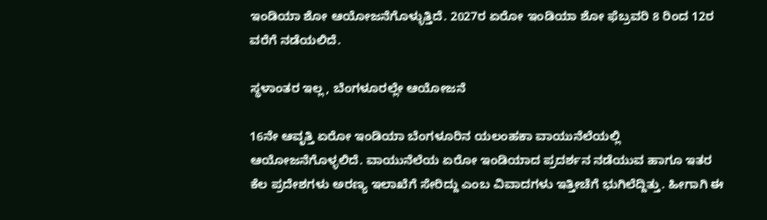ಇಂಡಿಯಾ ಶೋ ಆಯೋಜನೆಗೊಳ್ಳುತ್ತಿದೆ. 2027ರ ಏರೋ ಇಂಡಿಯಾ ಶೋ ಫೆಬ್ರವರಿ 8 ರಿಂದ 12ರ ವರೆಗೆ ನಡೆಯಲಿದೆ.

ಸ್ಥಳಾಂತರ ಇಲ್ಲ, ಬೆಂಗಳೂರಲ್ಲೇ ಆಯೋಜನೆ

16ನೇ ಆವೃತ್ತಿ ಏರೋ ಇಂಡಿಯಾ ಬೆಂಗಳೂರಿನ ಯಲಂಹಕಾ ವಾಯುನೆಲೆಯಲ್ಲಿ ಆಯೋಜನೆಗೊಳ್ಳಲಿದೆ. ವಾಯುನೆಲೆಯ ಏರೋ ಇಂಡಿಯಾದ ಪ್ರದರ್ಶನ ನಡೆಯುವ ಹಾಗೂ ಇತರ ಕೆಲ ಪ್ರದೇಶಗಳು ಅರಣ್ಯ ಇಲಾಖೆಗೆ ಸೇರಿದ್ದು ಎಂಬ ವಿವಾದಗಳು ಇತ್ತೀಚೆಗೆ ಭುಗಿಲೆದ್ದಿತ್ತು. ಹೀಗಾಗಿ ಈ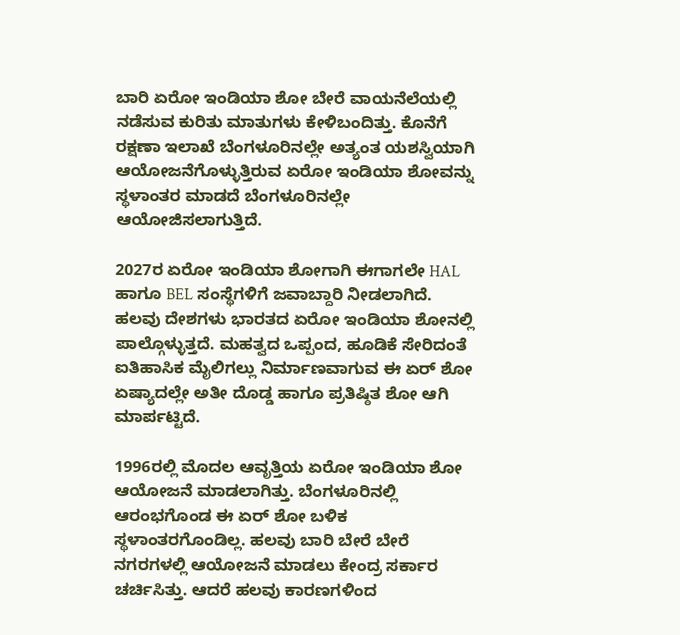ಬಾರಿ ಏರೋ ಇಂಡಿಯಾ ಶೋ ಬೇರೆ ವಾಯನೆಲೆಯಲ್ಲಿ ನಡೆಸುವ ಕುರಿತು ಮಾತುಗಳು ಕೇಳಿಬಂದಿತ್ತು. ಕೊನೆಗೆ ರಕ್ಷಣಾ ಇಲಾಖೆ ಬೆಂಗಳೂರಿನಲ್ಲೇ ಅತ್ಯಂತ ಯಶಸ್ವಿಯಾಗಿ ಆಯೋಜನೆಗೊಳ್ಳುತ್ತಿರುವ ಏರೋ ಇಂಡಿಯಾ ಶೋವನ್ನು ಸ್ಥಳಾಂತರ ಮಾಡದೆ ಬೆಂಗಳೂರಿನಲ್ಲೇ ಆಯೋಜಿಸಲಾಗುತ್ತಿದೆ.

2027ರ ಏರೋ ಇಂಡಿಯಾ ಶೋಗಾಗಿ ಈಗಾಗಲೇ HAL ಹಾಗೂ BEL ಸಂಸ್ಥೆಗಳಿಗೆ ಜವಾಬ್ದಾರಿ ನೀಡಲಾಗಿದೆ. ಹಲವು ದೇಶಗಳು ಭಾರತದ ಏರೋ ಇಂಡಿಯಾ ಶೋನಲ್ಲಿ ಪಾಲ್ಗೊಳ್ಳುತ್ತದೆ. ಮಹತ್ವದ ಒಪ್ಪಂದ, ಹೂಡಿಕೆ ಸೇರಿದಂತೆ ಐತಿಹಾಸಿಕ ಮೈಲಿಗಲ್ಲು ನಿರ್ಮಾಣವಾಗುವ ಈ ಏರ್ ಶೋ ಏಷ್ಯಾದಲ್ಲೇ ಅತೀ ದೊಡ್ಡ ಹಾಗೂ ಪ್ರತಿಷ್ಠಿತ ಶೋ ಆಗಿ ಮಾರ್ಪಟ್ಟಿದೆ.

1996ರಲ್ಲಿ ಮೊದಲ ಆವೃತ್ತಿಯ ಏರೋ ಇಂಡಿಯಾ ಶೋ ಆಯೋಜನೆ ಮಾಡಲಾಗಿತ್ತು. ಬೆಂಗಳೂರಿನಲ್ಲಿ ಆರಂಭಗೊಂಡ ಈ ಏರ್ ಶೋ ಬಳಿಕ ಸ್ಥಳಾಂತರಗೊಂಡಿಲ್ಲ. ಹಲವು ಬಾರಿ ಬೇರೆ ಬೇರೆ ನಗರಗಳಲ್ಲಿ ಆಯೋಜನೆ ಮಾಡಲು ಕೇಂದ್ರ ಸರ್ಕಾರ ಚರ್ಚಿಸಿತ್ತು. ಆದರೆ ಹಲವು ಕಾರಣಗಳಿಂದ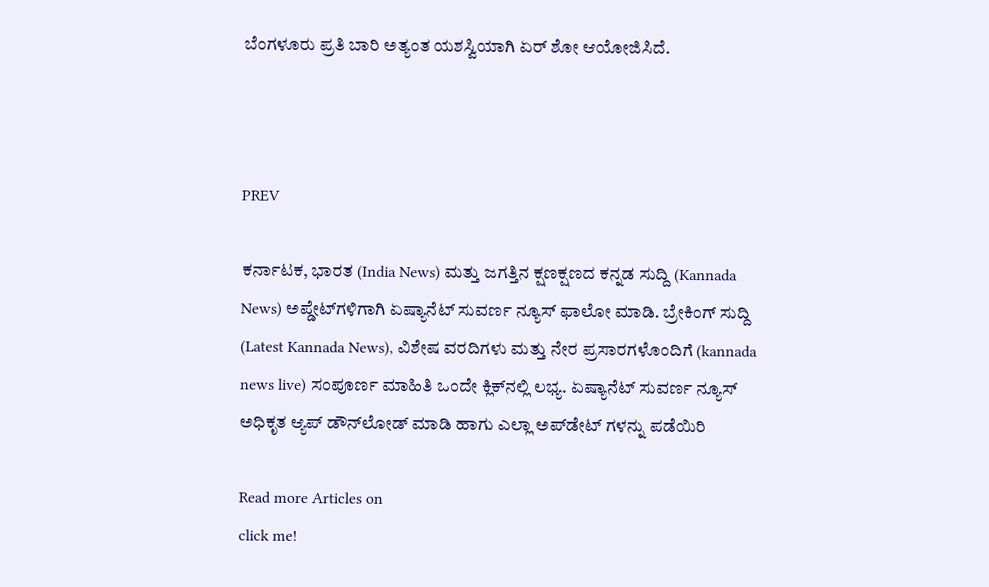ಬೆಂಗಳೂರು ಪ್ರತಿ ಬಾರಿ ಅತ್ಯಂತ ಯಶಸ್ವಿಯಾಗಿ ಏರ್ ಶೋ ಆಯೋಜಿಸಿದೆ.



PREV

ಕರ್ನಾಟಕ, ಭಾರತ (India News) ಮತ್ತು ಜಗತ್ತಿನ ಕ್ಷಣಕ್ಷಣದ ಕನ್ನಡ ಸುದ್ದಿ (Kannada News) ಅಪ್ಡೇಟ್‌ಗಳಿಗಾಗಿ ಏಷ್ಯಾನೆಟ್ ಸುವರ್ಣ ನ್ಯೂಸ್‌ ಫಾಲೋ ಮಾಡಿ. ಬ್ರೇಕಿಂಗ್ ಸುದ್ದಿ (Latest Kannada News), ವಿಶೇಷ ವರದಿಗಳು ಮತ್ತು ನೇರ ಪ್ರಸಾರಗಳೊಂದಿಗೆ (kannada news live) ಸಂಪೂರ್ಣ ಮಾಹಿತಿ ಒಂದೇ ಕ್ಲಿಕ್‌ನಲ್ಲಿ ಲಭ್ಯ. ಏಷ್ಯಾನೆಟ್ ಸುವರ್ಣ ನ್ಯೂಸ್ ಅಧಿಕೃತ ಆ್ಯಪ್ ಡೌನ್‌ಲೋಡ್ ಮಾಡಿ ಹಾಗು ಎಲ್ಲಾ ಅಪ್‌ಡೇಟ್ ಗಳನ್ನು ಪಡೆಯಿರಿ

Read more Articles on
click me!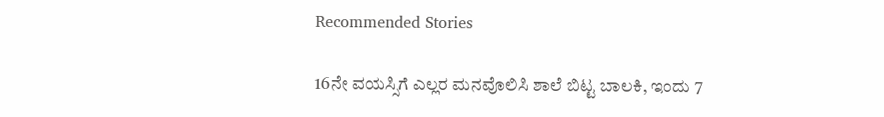Recommended Stories

16ನೇ ವಯಸ್ಸಿಗೆ ಎಲ್ಲರ ಮನವೊಲಿಸಿ ಶಾಲೆ ಬಿಟ್ಟ ಬಾಲಕಿ, ಇಂದು 7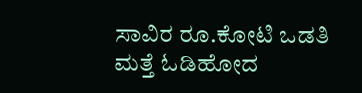ಸಾವಿರ ರೂ.ಕೋಟಿ ಒಡತಿ
ಮತ್ತೆ ಓಡಿಹೋದ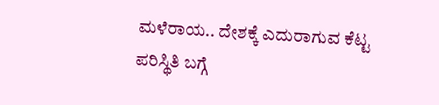ಮಳೆರಾಯ.. ದೇಶಕ್ಕೆ ಎದುರಾಗುವ ಕೆಟ್ಟ ಪರಿಸ್ಥಿತಿ ಬಗ್ಗೆ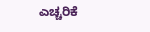ಎಚ್ಚರಿಕೆ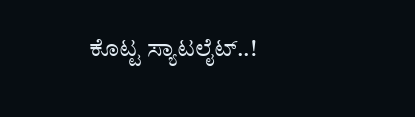ಕೊಟ್ಟ ಸ್ಯಾಟಲೈಟ್..!